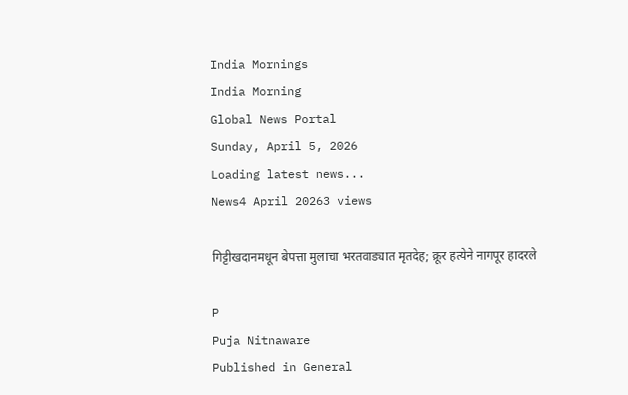India Mornings
India Morning
Global News Portal
Sunday, April 5, 2026
Loading latest news...
News4 April 20263 views

गिट्टीखदानमधून बेपत्ता मुलाचा भरतवाड्यात मृतदेह; क्रूर हत्येने नागपूर हादरले

P
Puja Nitnaware
Published in General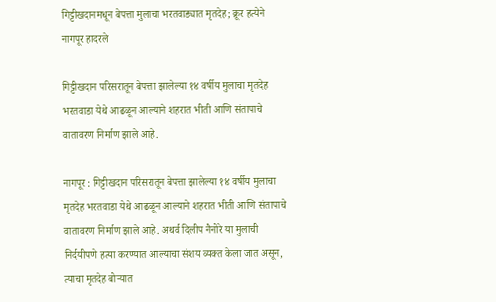गिट्टीखदानमधून बेपत्ता मुलाचा भरतवाड्यात मृतदेह; क्रूर हत्येने नागपूर हादरले

गिट्टीखदान परिसरातून बेपत्ता झालेल्या १४ वर्षीय मुलाचा मृतदेह भरतवाडा येथे आढळून आल्याने शहरात भीती आणि संतापाचे वातावरण निर्माण झाले आहे.

नागपूर : गिट्टीखदान परिसरातून बेपत्ता झालेल्या १४ वर्षीय मुलाचा मृतदेह भरतवाडा येथे आढळून आल्याने शहरात भीती आणि संतापाचे वातावरण निर्माण झाले आहे. अथर्व दिलीप नैनोरे या मुलाची निर्दयीपणे हत्या करण्यात आल्याचा संशय व्यक्त केला जात असून, त्याचा मृतदेह बोऱ्यात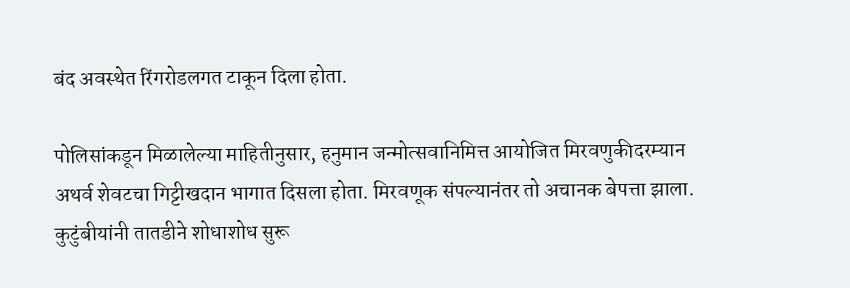बंद अवस्थेत रिंगरोडलगत टाकून दिला होता.

पोलिसांकडून मिळालेल्या माहितीनुसार, हनुमान जन्मोत्सवानिमित्त आयोजित मिरवणुकीदरम्यान अथर्व शेवटचा गिट्टीखदान भागात दिसला होता. मिरवणूक संपल्यानंतर तो अचानक बेपत्ता झाला. कुटुंबीयांनी तातडीने शोधाशोध सुरू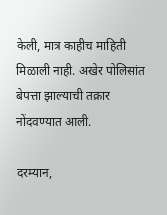केली, मात्र काहीच माहिती मिळाली नाही. अखेर पोलिसांत बेपत्ता झाल्याची तक्रार नोंदवण्यात आली.

दरम्यान,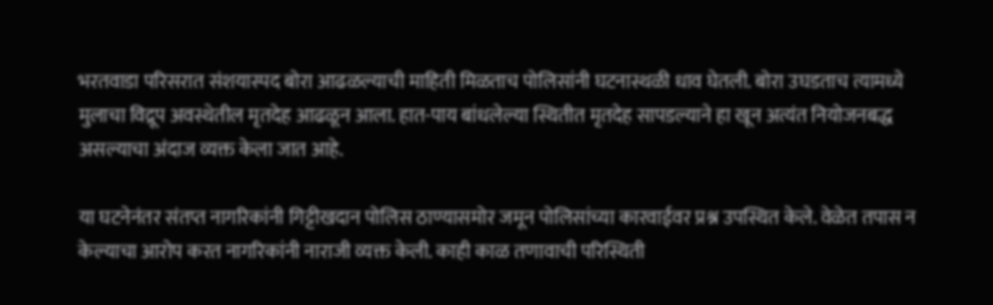भरतवाडा परिसरात संशयास्पद बोरा आढळल्याची माहिती मिळताच पोलिसांनी घटनास्थळी धाव घेतली. बोरा उघडताच त्यामध्ये मुलाचा विद्रूप अवस्थेतील मृतदेह आढळून आला. हात-पाय बांधलेल्या स्थितीत मृतदेह सापडल्याने हा खून अत्यंत नियोजनबद्ध असल्याचा अंदाज व्यक्त केला जात आहे.

या घटनेनंतर संतप्त नागरिकांनी गिट्टीखदान पोलिस ठाण्यासमोर जमून पोलिसांच्या कारवाईवर प्रश्न उपस्थित केले. वेळेत तपास न केल्याचा आरोप करत नागरिकांनी नाराजी व्यक्त केली. काही काळ तणावाची परिस्थिती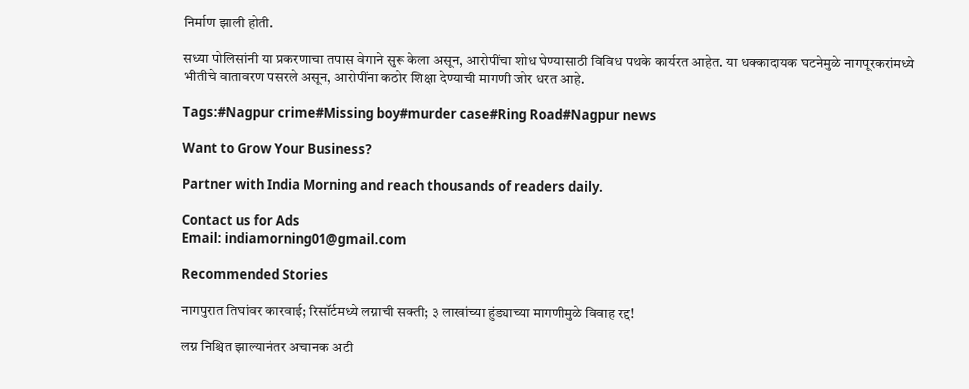निर्माण झाली होती.

सध्या पोलिसांनी या प्रकरणाचा तपास वेगाने सुरू केला असून, आरोपींचा शोध घेण्यासाठी विविध पथके कार्यरत आहेत. या धक्कादायक घटनेमुळे नागपूरकरांमध्ये भीतीचे वातावरण पसरले असून, आरोपींना कठोर शिक्षा देण्याची मागणी जोर धरत आहे.

Tags:#Nagpur crime#Missing boy#murder case#Ring Road#Nagpur news

Want to Grow Your Business?

Partner with India Morning and reach thousands of readers daily.

Contact us for Ads
Email: indiamorning01@gmail.com

Recommended Stories

नागपुरात तिघांवर कारवाई; रिसॉर्टमध्ये लग्नाची सक्ती; ३ लाखांच्या हुंड्याच्या मागणीमुळे विवाह रद्द!

लग्न निश्चित झाल्यानंतर अचानक अटी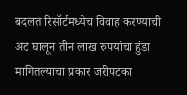बदलत रिसॉर्टमध्येच विवाह करण्याची अट घालून तीन लाख रुपयांचा हुंडा मागितल्याचा प्रकार जरीपटका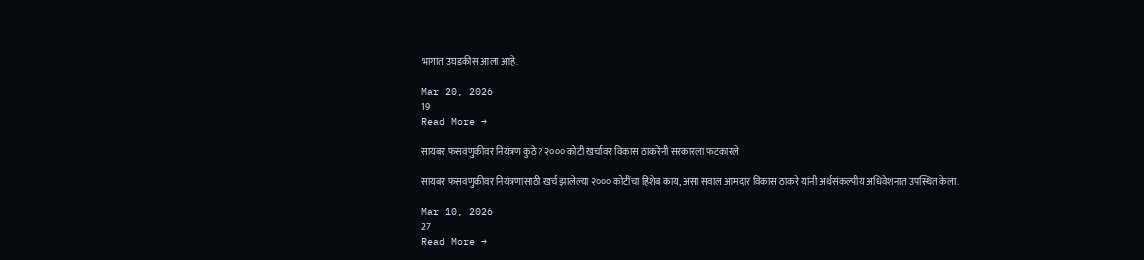भागात उघडकीस आला आहे.

Mar 20, 2026
19
Read More →

सायबर फसवणुकीवर नियंत्रण कुठे? २००० कोटी खर्चावर विकास ठाकरेंनी सरकारला फटकारले

सायबर फसवणुकीवर नियंत्रणासाठी खर्च झालेल्या २००० कोटींचा हिशेब काय, असा सवाल आमदार विकास ठाकरे यांनी अर्थसंकल्पीय अधिवेशनात उपस्थित केला.

Mar 10, 2026
27
Read More →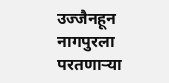उज्जैनहून नागपुरला परतणाऱ्या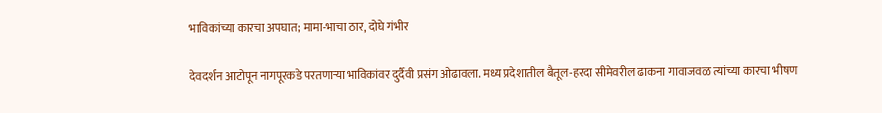भाविकांच्या कारचा अपघात; मामा-भाचा ठार, दोघे गंभीर

देवदर्शन आटोपून नागपूरकडे परतणाऱ्या भाविकांवर दुर्दैवी प्रसंग ओढावला. मध्य प्रदेशातील बैतूल-हरदा सीमेवरील ढाकना गावाजवळ त्यांच्या कारचा भीषण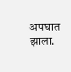अपघात झाला.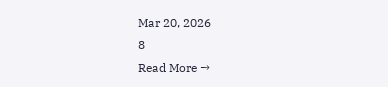Mar 20, 2026
8
Read More →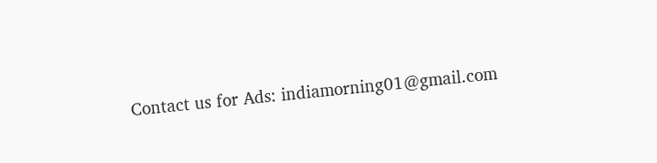Contact us for Ads: indiamorning01@gmail.com